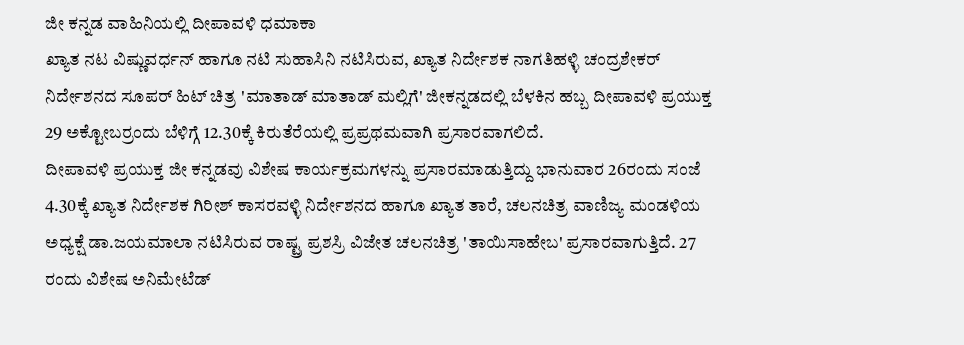ಜೀ ಕನ್ನಡ ವಾಹಿನಿಯಲ್ಲಿ ದೀಪಾವಳಿ ಧಮಾಕಾ
ಖ್ಯಾತ ನಟ ವಿಷ್ಣುವರ್ಧನ್ ಹಾಗೂ ನಟಿ ಸುಹಾಸಿನಿ ನಟಿಸಿರುವ, ಖ್ಯಾತ ನಿರ್ದೇಶಕ ನಾಗತಿಹಳ್ಳಿ ಚಂದ್ರಶೇಕರ್ ನಿರ್ದೇಶನದ ಸೂಪರ್ ಹಿಟ್ ಚಿತ್ರ 'ಮಾತಾಡ್ ಮಾತಾಡ್ ಮಲ್ಲಿಗೆ' ಜೀಕನ್ನಡದಲ್ಲಿ ಬೆಳಕಿನ ಹಬ್ಬ ದೀಪಾವಳಿ ಪ್ರಯುಕ್ತ 29 ಅಕ್ಟೋಬರ್ರಂದು ಬೆಳಿಗ್ಗೆ 12.30ಕ್ಕೆ ಕಿರುತೆರೆಯಲ್ಲಿ ಪ್ರಪ್ರಥಮವಾಗಿ ಪ್ರಸಾರವಾಗಲಿದೆ.
ದೀಪಾವಳಿ ಪ್ರಯುಕ್ತ ಜೀ ಕನ್ನಡವು ವಿಶೇಷ ಕಾರ್ಯಕ್ರಮಗಳನ್ನು ಪ್ರಸಾರಮಾಡುತ್ತಿದ್ದು ಭಾನುವಾರ 26ರಂದು ಸಂಜೆ 4.30ಕ್ಕೆ ಖ್ಯಾತ ನಿರ್ದೇಶಕ ಗಿರೀಶ್ ಕಾಸರವಳ್ಳಿ ನಿರ್ದೇಶನದ ಹಾಗೂ ಖ್ಯಾತ ತಾರೆ, ಚಲನಚಿತ್ರ ವಾಣಿಜ್ಯ ಮಂಡಳಿಯ ಅಧ್ಯಕ್ಷೆ ಡಾ.ಜಯಮಾಲಾ ನಟಿಸಿರುವ ರಾಷ್ಟ್ರ ಪ್ರಶಸ್ರಿ ವಿಜೇತ ಚಲನಚಿತ್ರ 'ತಾಯಿಸಾಹೇಬ' ಪ್ರಸಾರವಾಗುತ್ತಿದೆ. 27 ರಂದು ವಿಶೇಷ ಅನಿಮೇಟೆಡ್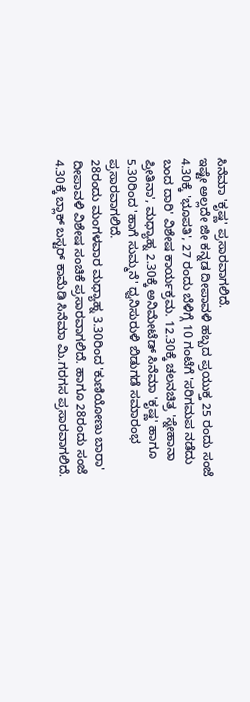ಸಿನೆಮಾ 'ಕೃಷ್ಣ' ಪ್ರಸಾರವಾಗಲಿದೆ.
ಇಷ್ಟೇ ಅಲ್ಲದೇ ಜೀ ಕನ್ನಡ ದೀಪಾವಳಿ ಹಬ್ಬದ ಪ್ರಯುಕ್ತ 25 ರಂದು ಸಂಜೆ 4.30ಕ್ಕೆ 'ಭೂಪತಿ', 27 ರಂದು ಬೆಳಿಗ್ಗೆ 10 ಗಂಟೆಗೆ 'ಸರಿಗಮಪ ನಡೆದು ಬಂದ ದಾರಿ' ವಿಶೇಷ ಕಾರ್ಯಕ್ರಮ. 12.30ಕ್ಕೆ ಚಲನಚಿತ್ರ 'ಸ್ನೇಹಾನಾ ಪ್ರೀತಿನಾ', ಮಧ್ಯಾಹ್ನ 2.30ಕ್ಕೆ ಅನಿಮೇಟೆಡ್ ಸಿನೆಮಾ 'ಕೃಷ್ಣ' ಹಾಗೂ 5.30ರಿಂದ 'ಹಾಗೆ ಸುಮ್ಮನೆ' ಧ್ವನಿಸುರುಳಿ ಬಿಡುಗಡೆ ಸಮಾರಂಭ ಪ್ರಸಾರವಾಗಲಿದೆ.
28ರಂದು ಮಂಗಳವಾರ ಮಧ್ಯಾಹ್ನ 3.30ರಿಂದ 'ಕುಣಿಯೋಣು ಬಾರಾ' ದೀಪಾವಳಿ ವಿಶೇಷ ಸಂಚಿಕೆ ಪ್ರಸಾರವಾಗಲಿದೆ. ಹಾಗೂ 28ರಂದು ಸಂಜೆ 4.30ಕ್ಕೆ ಬ್ಲಾಕ್ ಬಸ್ಟರ್ ಕಾಮೆಡಿ ಸಿನೆಮಾ ಮಿ.ಗರಗಸ ಪ್ರಸಾರವಾಗಲಿದೆ.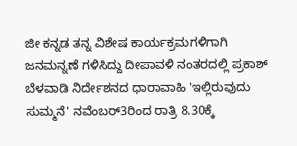ಜೀ ಕನ್ನಡ ತನ್ನ ವಿಶೇಷ ಕಾರ್ಯಕ್ರಮಗಳಿಗಾಗಿ ಜನಮನ್ನಣೆ ಗಳಿಸಿದ್ದು ದೀಪಾವಳಿ ನಂತರದಲ್ಲಿ ಪ್ರಕಾಶ್ ಬೆಳವಾಡಿ ನಿರ್ದೇಶನದ ಧಾರಾವಾಹಿ 'ಇಲ್ಲಿರುವುದು ಸುಮ್ಮನೆ' ನವೆಂಬರ್3ರಿಂದ ರಾತ್ರಿ 8.30ಕ್ಕೆ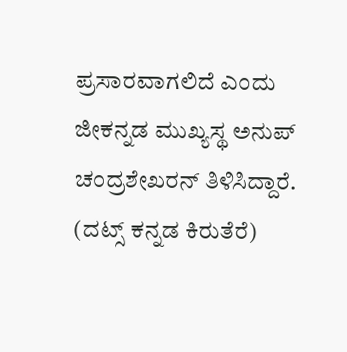ಪ್ರಸಾರವಾಗಲಿದೆ ಎಂದು ಜೀಕನ್ನಡ ಮುಖ್ಯಸ್ಥ ಅನುಪ್ ಚಂದ್ರಶೇಖರನ್ ತಿಳಿಸಿದ್ದಾರೆ.
(ದಟ್ಸ್ ಕನ್ನಡ ಕಿರುತೆರೆ)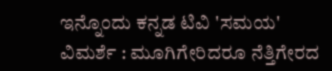ಇನ್ನೊಂದು ಕನ್ನಡ ಟಿವಿ 'ಸಮಯ'
ವಿಮರ್ಶೆ : ಮೂಗಿಗೇರಿದರೂ ನೆತ್ತಿಗೇರದ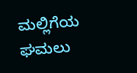ಮಲ್ಲಿಗೆಯ ಘಮಲು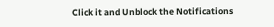Click it and Unblock the Notifications